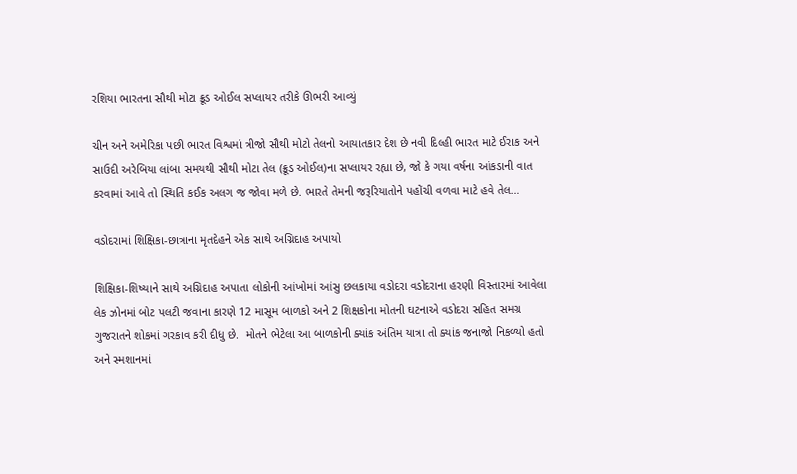રશિયા ભારતના સૌથી મોટા ક્રૂડ ઓઈલ સપ્લાયર તરીકે ઊભરી આવ્યું

ચીન અને અમેરિકા પછી ભારત વિશ્વમાં ત્રીજો સૌથી મોટો તેલનો આયાતકાર દેશ છે નવી દિલ્હી ભારત માટે ઈરાક અને સાઉદી અરેબિયા લાંબા સમયથી સૌથી મોટા તેલ (ક્રૂડ ઓઈલ)ના સપ્લાયર રહ્યા છે, જો કે ગયા વર્ષના આંકડાની વાત કરવામાં આવે તો સ્થિતિ કઈક અલગ જ જોવા મળે છે. ભારતે તેમની જરૂરિયાતોને પહોંચી વળવા માટે હવે તેલ…

વડોદરામાં શિક્ષિકા-છાત્રાના મૃતદેહને એક સાથે અગ્નિદાહ અપાયો

શિક્ષિકા-શિષ્યાને સાથે અગ્નિદાહ અપાતા લોકોની આંખોમાં આંસુ છલકાયા વડોદરા વડોદરાના હરણી વિસ્તારમાં આવેલા લેક ઝોનમાં બોટ પલટી જવાના કારણે 12 માસૂમ બાળકો અને 2 શિક્ષકોના મોતની ઘટનાએ વડોદરા સહિત સમગ્ર ગુજરાતને શોકમાં ગરકાવ કરી દીધુ છે.  મોતને ભેટેલા આ બાળકોની ક્યાંક અંતિમ યાત્રા તો ક્યાંક જનાજો નિકળ્યો હતો અને સ્મશાનમાં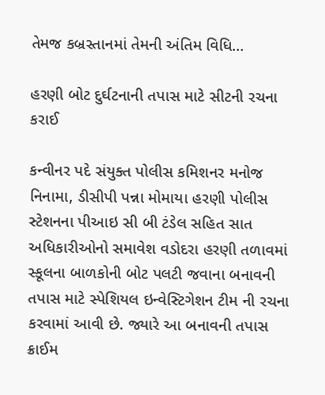તેમજ કબ્રસ્તાનમાં તેમની અંતિમ વિધિ…

હરણી બોટ દુર્ઘટનાની તપાસ માટે સીટની રચના કરાઈ

કન્વીનર પદે સંયુક્ત પોલીસ કમિશનર મનોજ નિનામા, ડીસીપી પન્ના મોમાયા હરણી પોલીસ સ્ટેશનના પીઆઇ સી બી ટંડેલ સહિત સાત અધિકારીઓનો સમાવેશ વડોદરા હરણી તળાવમાં સ્કૂલના બાળકોની બોટ પલટી જવાના બનાવની તપાસ માટે સ્પેશિયલ ઇન્વેસ્ટિગેશન ટીમ ની રચના કરવામાં આવી છે. જ્યારે આ બનાવની તપાસ ક્રાઈમ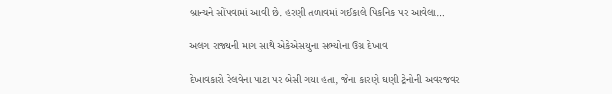બ્રાન્ચને સોંપવામાં આવી છે. હરણી તળાવમાં ગઈકાલે પિકનિક પર આવેલા…

અલગ રાજ્યની માગ સાથે એકેએસયુના સભ્યોના ઉગ્ર દેખાવ

દેખાવકારો રેલવેના પાટા પર બેસી ગયા હતા, જેના કારણે ઘણી ટ્રેનોની અવરજવર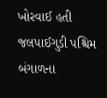ખોરવાઈ હતી જલપાઈગુડી પશ્ચિમ બંગાળના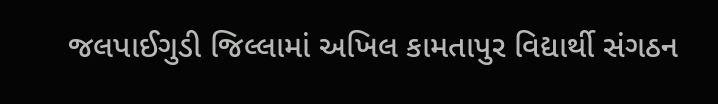જલપાઈગુડી જિલ્લામાં અખિલ કામતાપુર વિદ્યાર્થી સંગઠન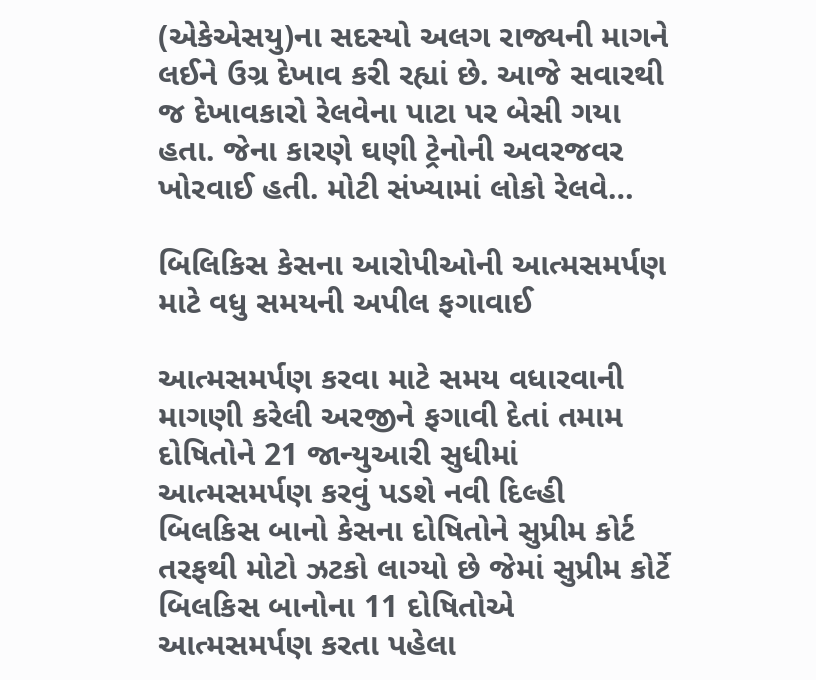(એકેએસયુ)ના સદસ્યો અલગ રાજ્યની માગને લઈને ઉગ્ર દેખાવ કરી રહ્યાં છે. આજે સવારથી જ દેખાવકારો રેલવેના પાટા પર બેસી ગયા હતા. જેના કારણે ઘણી ટ્રેનોની અવરજવર ખોરવાઈ હતી. મોટી સંખ્યામાં લોકો રેલવે…

બિલિકિસ કેસના આરોપીઓની આત્મસમર્પણ માટે વધુ સમયની અપીલ ફગાવાઈ

આત્મસમર્પણ કરવા માટે સમય વધારવાની માગણી કરેલી અરજીને ફગાવી દેતાં તમામ દોષિતોને 21 જાન્યુઆરી સુધીમાં આત્મસમર્પણ કરવું પડશે નવી દિલ્હી બિલકિસ બાનો કેસના દોષિતોને સુપ્રીમ કોર્ટ તરફથી મોટો ઝટકો લાગ્યો છે જેમાં સુપ્રીમ કોર્ટે બિલકિસ બાનોના 11 દોષિતોએ આત્મસમર્પણ કરતા પહેલા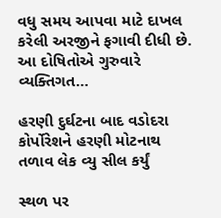વધુ સમય આપવા માટે દાખલ કરેલી અરજીને ફગાવી દીધી છે. આ દોષિતોએ ગુરુવારે વ્યક્તિગત…

હરણી દુર્ઘટના બાદ વડોદરા કોર્પોરેશને હરણી મોટનાથ તળાવ લેક વ્યુ સીલ કર્યું

સ્થળ પર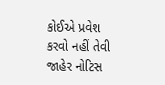કોઈએ પ્રવેશ કરવો નહીં તેવી જાહેર નોટિસ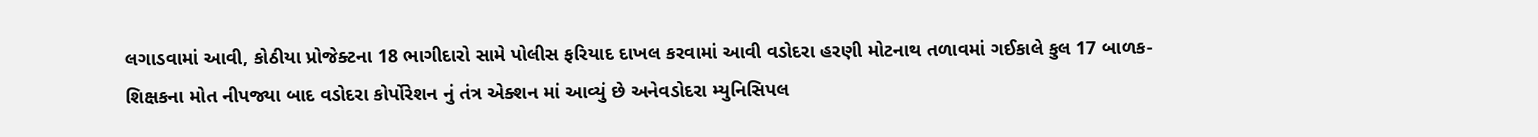લગાડવામાં આવી, કોઠીયા પ્રોજેક્ટના 18 ભાગીદારો સામે પોલીસ ફરિયાદ દાખલ કરવામાં આવી વડોદરા હરણી મોટનાથ તળાવમાં ગઈકાલે કુલ 17 બાળક-શિક્ષકના મોત નીપજ્યા બાદ વડોદરા કોર્પોરેશન નું તંત્ર એક્શન માં આવ્યું છે અનેવડોદરા મ્યુનિસિપલ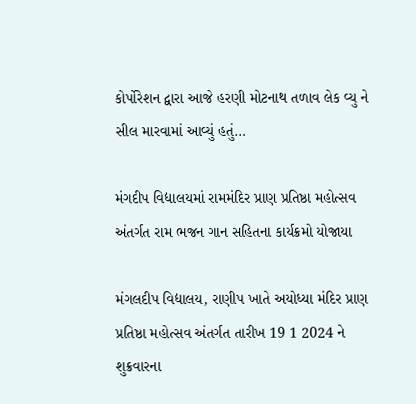કોર્પોરેશન દ્વારા આજે હરણી મોટનાથ તળાવ લેક વ્યુ ને સીલ મારવામાં આવ્યું હતું…

મંગદીપ વિદ્યાલયમાં રામમંદિર પ્રાણ પ્રતિષ્ઠા મહોત્સવ અંતર્ગત રામ ભજન ગાન સહિતના કાર્યક્રમો યોજાયા

મંગલદીપ વિદ્યાલય, રાણીપ ખાતે અયોધ્યા મંદિર પ્રાણ પ્રતિષ્ઠા મહોત્સવ અંતર્ગત તારીખ 19 1 2024 ને શુક્રવારના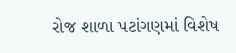રોજ શાળા પટાંગણમાં વિશેષ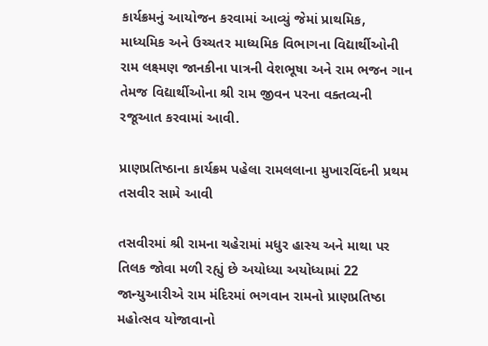કાર્યક્રમનું આયોજન કરવામાં આવ્યું જેમાં પ્રાથમિક, માધ્યમિક અને ઉચ્ચતર માધ્યમિક વિભાગના વિદ્યાર્થીઓની રામ લક્ષ્મણ જાનકીના પાત્રની વેશભૂષા અને રામ ભજન ગાન તેમજ વિદ્યાર્થીઓના શ્રી રામ જીવન પરના વક્તવ્યની રજૂઆત કરવામાં આવી.

પ્રાણપ્રતિષ્ઠાના કાર્યક્રમ પહેલા રામલલાના મુખારવિંદની પ્રથમ તસવીર સામે આવી

તસવીરમાં શ્રી રામના ચહેરામાં મધુર હાસ્ય અને માથા પર તિલક જોવા મળી રહ્યું છે અયોધ્યા અયોધ્યામાં 22 જાન્યુઆરીએ રામ મંદિરમાં ભગવાન રામનો પ્રાણપ્રતિષ્ઠા મહોત્સવ યોજાવાનો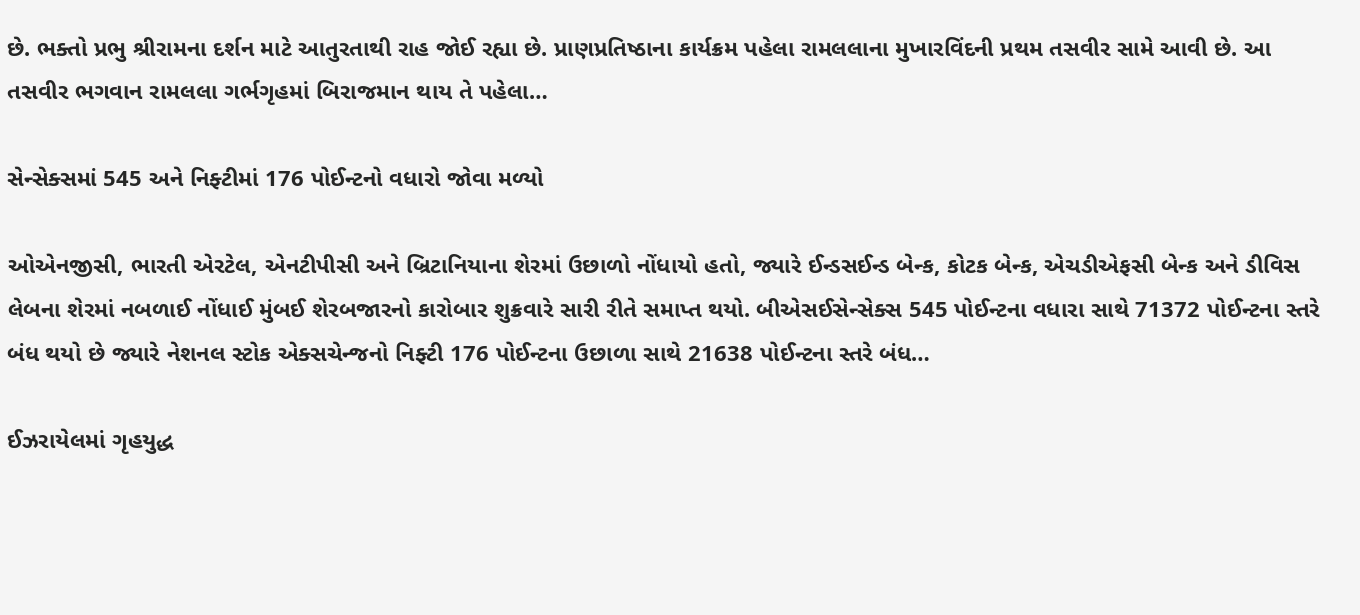છે. ભક્તો પ્રભુ શ્રીરામના દર્શન માટે આતુરતાથી રાહ જોઈ રહ્યા છે. પ્રાણપ્રતિષ્ઠાના કાર્યક્રમ પહેલા રામલલાના મુખારવિંદની પ્રથમ તસવીર સામે આવી છે. આ તસવીર ભગવાન રામલલા ગર્ભગૃહમાં બિરાજમાન થાય તે પહેલા…

સેન્સેક્સમાં 545 અને નિફ્ટીમાં 176 પોઈન્ટનો વધારો જોવા મળ્યો

ઓએનજીસી, ભારતી એરટેલ, એનટીપીસી અને બ્રિટાનિયાના શેરમાં ઉછાળો નોંધાયો હતો, જ્યારે ઈન્ડસઈન્ડ બેન્ક, કોટક બેન્ક, એચડીએફસી બેન્ક અને ડીવિસ લેબના શેરમાં નબળાઈ નોંધાઈ મુંબઈ શેરબજારનો કારોબાર શુક્રવારે સારી રીતે સમાપ્ત થયો. બીએસઈસેન્સેક્સ 545 પોઈન્ટના વધારા સાથે 71372 પોઈન્ટના સ્તરે બંધ થયો છે જ્યારે નેશનલ સ્ટોક એક્સચેન્જનો નિફ્ટી 176 પોઈન્ટના ઉછાળા સાથે 21638 પોઈન્ટના સ્તરે બંધ…

ઈઝરાયેલમાં ગૃહયુદ્ધ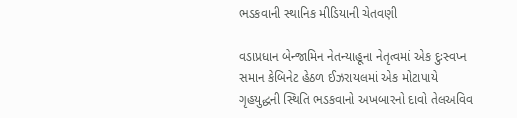ભડકવાની સ્થાનિક મીડિયાની ચેતવણી

વડાપ્રધાન બેન્જામિન નેતન્યાહૂના નેતૃત્વમાં એક દુઃસ્વપ્ન સમાન કેબિનેટ હેઠળ ઈઝરાયલમાં એક મોટાપાયે ગૃહયુદ્ધની સ્થિતિ ભડકવાનો અખબારનો દાવો તેલઅવિવ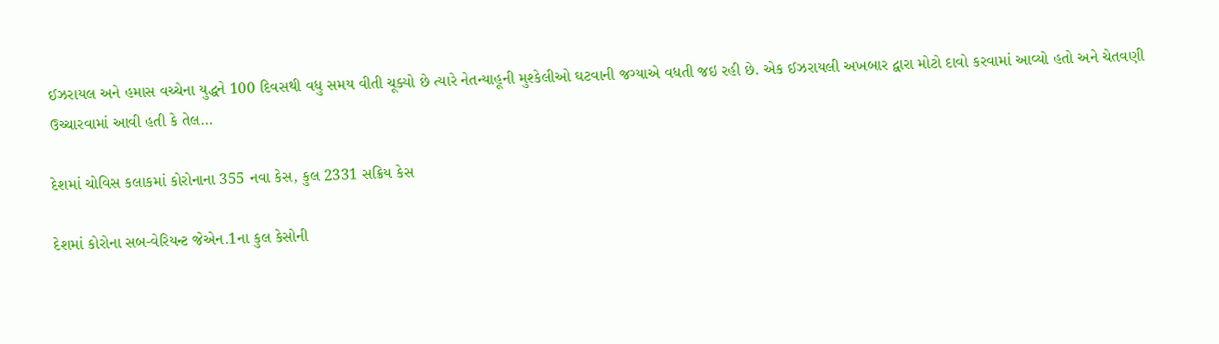ઈઝરાયલ અને હમાસ વચ્ચેના યુદ્ધને 100 દિવસથી વધુ સમય વીતી ચૂક્યો છે ત્યારે નેતન્યાહૂની મુશ્કેલીઓ ઘટવાની જગ્યાએ વધતી જઇ રહી છે. એક ઈઝરાયલી અખબાર દ્વારા મોટો દાવો કરવામાં આવ્યો હતો અને ચેતવણી ઉચ્ચારવામાં આવી હતી કે તેલ…

દેશમાં ચોવિસ કલાકમાં કોરોનાના 355 નવા કેસ, કુલ 2331 સક્રિય કેસ

દેશમાં કોરોના સબ-વેરિયન્ટ જેએન.1ના કુલ કેસોની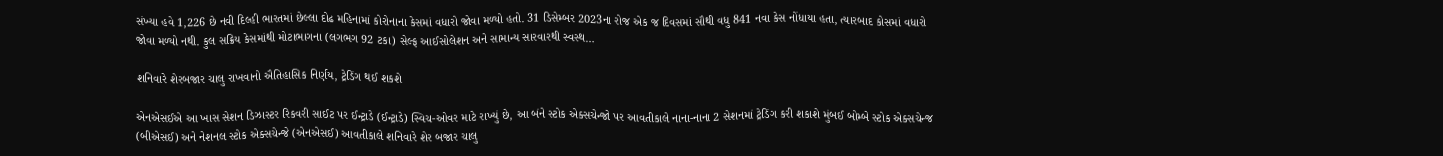સંખ્યા હવે 1,226 છે નવી દિલ્હી ભારતમાં છેલ્લા દોઢ મહિનામાં કોરોનાના કેસમાં વધારો જોવા મળ્યો હતો. 31 ડિસેમ્બર 2023ના રોજ એક જ દિવસમાં સૌથી વધુ 841 નવા કેસ નોંધાયા હતા, ત્યારબાદ કોસમાં વધારો જોવા મળ્યો નથી. કુલ સક્રિય કેસમાંથી મોટાભાગના (લગભગ 92 ટકા) સેલ્ફ આઈસોલેશન અને સામાન્ય સારવારથી સ્વસ્થ…

શનિવારે શેરબજાર ચાલુ રાખવાનો ઐતિહાસિક નિર્ણય, ટ્રેડિંગ થઈ શકશે

એનએસઈએ આ ખાસ સેશન ડિઝાસ્ટર રિકવરી સાઈટ પર ઈન્ટ્રાડે (ઈન્ટ્રાડે) સ્વિચ-ઓવર માટે રાખ્યું છે, આ બંને સ્ટોક એક્સચેન્જો પર આવતીકાલે નાના-નાના 2 સેશનમાં ટ્રેડિંગ કરી શકાશે મુંબઈ બોમ્બે સ્ટોક એક્સચેન્જ (બીએસઈ) અને નેશનલ સ્ટોક એક્સચેન્જે (એનએસઈ) આવતીકાલે શનિવારે શેર બજાર ચાલુ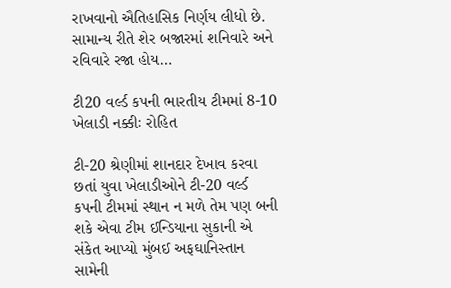રાખવાનો ઐતિહાસિક નિર્ણય લીધો છે. સામાન્ય રીતે શેર બજારમાં શનિવારે અને રવિવારે રજા હોય…

ટી20 વર્લ્ડ કપની ભારતીય ટીમમાં 8-10 ખેલાડી નક્કીઃ રોહિત

ટી-20 શ્રેણીમાં શાનદાર દેખાવ કરવા છતાં યુવા ખેલાડીઓને ટી-20 વર્લ્ડ કપની ટીમમાં સ્થાન ન મળે તેમ પણ બની શકે એવા ટીમ ઈન્ડિયાના સુકાની એ સંકેત આપ્યો મુંબઈ અફઘાનિસ્તાન સામેની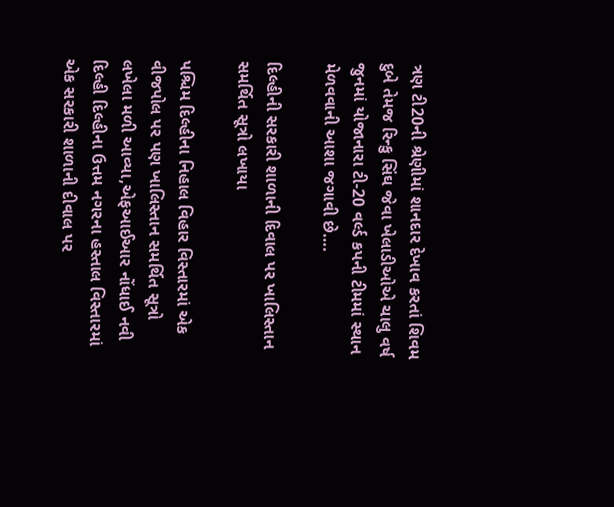ત્રણ ટી20ની શ્રેણીમાં શાનદાર દેખાવ કરતાં શિવમ દુબે તેમજ રિન્કુ સિંઘ જેવા ખેલાડીઓએ ચાલુ વર્ષ જુનમાં યોજાનારા ટી-20 વર્લ્ડ કપની ટીમમાં સ્થાન મેળવવાની આશા જગાવી છે….

દિલ્હીની સરકારી શાળાની દિવાલ પર ખાલિસ્તાન સમર્થિત સૂત્રો લખાયા

પશ્ચિમ દિલ્હીના નિહાલ વિહાર વિસ્તારમાં એક વીજપોલ પર પણ ખાલિસ્તાન સમર્થિત સૂત્રો લખેલા મળી આવ્યા,એફઆઈઆર નોંધાઈ નવી દિલ્હી દિલ્હીના ઉત્તમ નગરના હસ્તાલ વિસ્તારમાં એક સરકારી શાળાની દીવાલ પર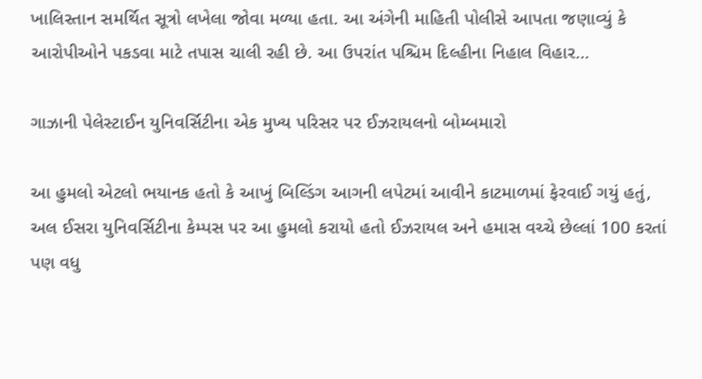ખાલિસ્તાન સમર્થિત સૂત્રો લખેલા જોવા મળ્યા હતા. આ અંગેની માહિતી પોલીસે આપતા જણાવ્યું કે આરોપીઓને પકડવા માટે તપાસ ચાલી રહી છે. આ ઉપરાંત પશ્ચિમ દિલ્હીના નિહાલ વિહાર…

ગાઝાની પેલેસ્ટાઈન યુનિવર્સિટીના એક મુખ્ય પરિસર પર ઈઝરાયલનો બોમ્બમારો

આ હુમલો એટલો ભયાનક હતો કે આખું બિલ્ડિંગ આગની લપેટમાં આવીને કાટમાળમાં ફેરવાઈ ગયું હતું, અલ ઈસરા યુનિવર્સિટીના કેમ્પસ પર આ હુમલો કરાયો હતો ઈઝરાયલ અને હમાસ વચ્ચે છેલ્લાં 100 કરતાં પણ વધુ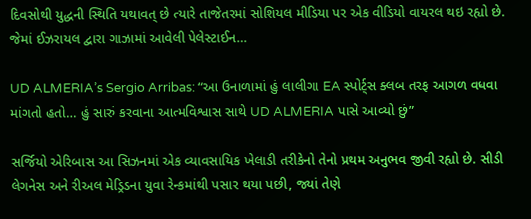દિવસોથી યુદ્ધની સ્થિતિ યથાવત્ છે ત્યારે તાજેતરમાં સોશિયલ મીડિયા પર એક વીડિયો વાયરલ થઇ રહ્યો છે. જેમાં ઈઝરાયલ દ્વારા ગાઝામાં આવેલી પેલેસ્ટાઈન…

UD ALMERIA’s Sergio Arribas: “આ ઉનાળામાં હું લાલીગા EA સ્પોર્ટ્સ ક્લબ તરફ આગળ વધવા માંગતો હતો… હું સારું કરવાના આત્મવિશ્વાસ સાથે UD ALMERIA પાસે આવ્યો છું”

સર્જિયો એરિબાસ આ સિઝનમાં એક વ્યાવસાયિક ખેલાડી તરીકેનો તેનો પ્રથમ અનુભવ જીવી રહ્યો છે. સીડી લેગનેસ અને રીઅલ મેડ્રિડના યુવા રેન્કમાંથી પસાર થયા પછી, જ્યાં તેણે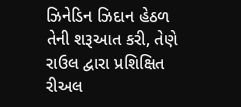ઝિનેડિન ઝિદાન હેઠળ તેની શરૂઆત કરી, તેણે રાઉલ દ્વારા પ્રશિક્ષિત રીઅલ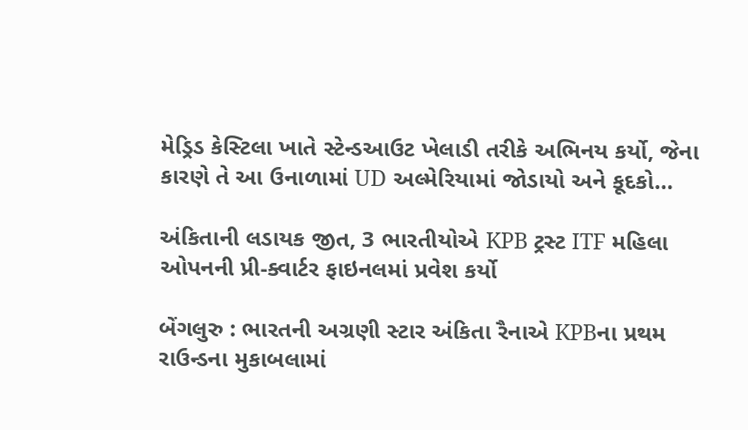મેડ્રિડ કેસ્ટિલા ખાતે સ્ટેન્ડઆઉટ ખેલાડી તરીકે અભિનય કર્યો, જેના કારણે તે આ ઉનાળામાં UD અલ્મેરિયામાં જોડાયો અને કૂદકો…

અંકિતાની લડાયક જીત, 3 ભારતીયોએ KPB ટ્રસ્ટ ITF મહિલા ઓપનની પ્રી-ક્વાર્ટર ફાઇનલમાં પ્રવેશ કર્યો

બેંગલુરુ : ભારતની અગ્રણી સ્ટાર અંકિતા રૈનાએ KPBના પ્રથમ રાઉન્ડના મુકાબલામાં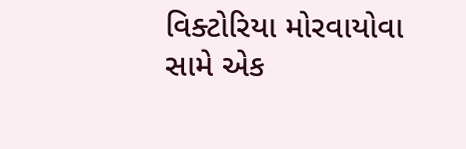વિક્ટોરિયા મોરવાયોવા સામે એક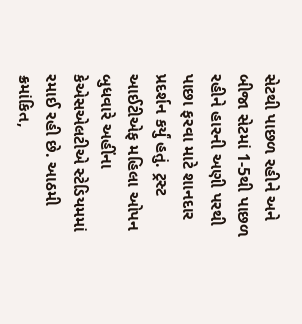સેટથી પાછળ રહીને અને બીજા સેટમાં 1-5થી પાછળ રહીને હારની અણી પરથી પાછા ફરવા માટે શાનદાર પ્રદર્શન કર્યું હતું. ટ્રસ્ટ આઈટીએફ મહિલા ઓપન બુધવારે અહીંના કેએસએલટીએ સ્ટેડિયમમાં રમાઈ રહી છે. આઠમી ક્રમાંકિત,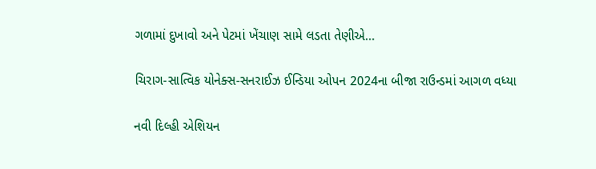ગળામાં દુખાવો અને પેટમાં ખેંચાણ સામે લડતા તેણીએ…

ચિરાગ-સાત્વિક યોનેક્સ-સનરાઈઝ ઈન્ડિયા ઓપન 2024ના બીજા રાઉન્ડમાં આગળ વધ્યા

નવી દિલ્હી એશિયન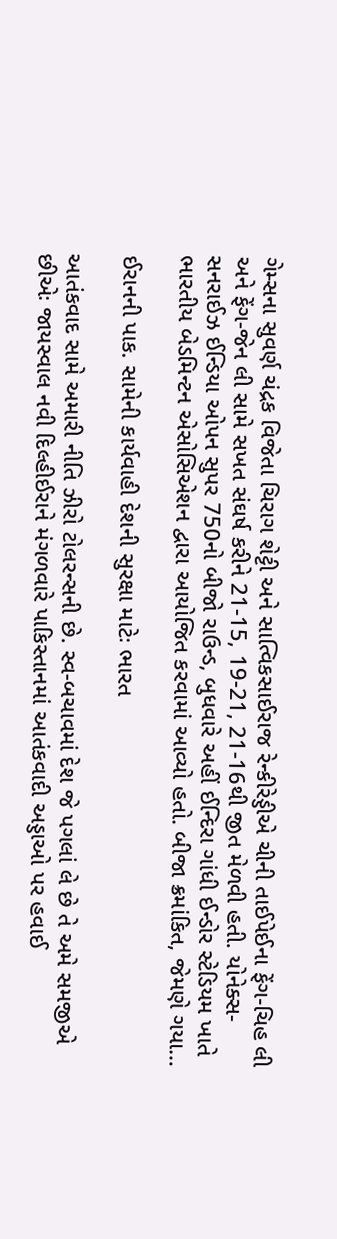ગેમ્સના સુવર્ણ ચંદ્રક વિજેતા ચિરાગ શેટ્ટી અને સાત્વિકસાઈરાજ રેન્કીરેડ્ડીએ ચીની તાઈપેઈના ફેંગ-ચિહ લી અને ફેંગ-જેન લી સામે સખત સંઘર્ષ કરીને 21-15, 19-21, 21-16થી જીત મેળવી હતી. યોનેક્સ-સનરાઈઝ ઈન્ડિયા ઓપન સુપર 750નો બીજો રાઉન્ડ, બુધવારે અહીં ઈન્દિરા ગાંધી ઈન્ડોર સ્ટેડિયમ ખાતે ભારતીય બેડમિન્ટન એસોસિએશન દ્વારા આયોજિત કરવામાં આવ્યો હતો. બીજા ક્રમાંકિત, જેમણે ગયા…

ઈરાનની પાક. સામેની કાર્યવાહી દેશની સુરક્ષા માટેઃ ભારત

આતંકવાદ સામે અમારી નીતિ ઝીરો ટોલરન્સની છે. સ્વ-બચાવમાં દેશ જે પગલાં લે છે તે અમે સમજીએ છીએઃ જાયસ્વાલ નવી દિલ્હીઈરાને મંગળવારે પાકિસ્તાનમાં આતંકવાદી અડ્ડાઓ પર હવાઈ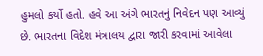હુમલો કર્યો હતો. હવે આ અંગે ભારતનું નિવેદન પણ આવ્યું છે. ભારતના વિદેશ મંત્રાલય દ્વારા જારી કરવામાં આવેલા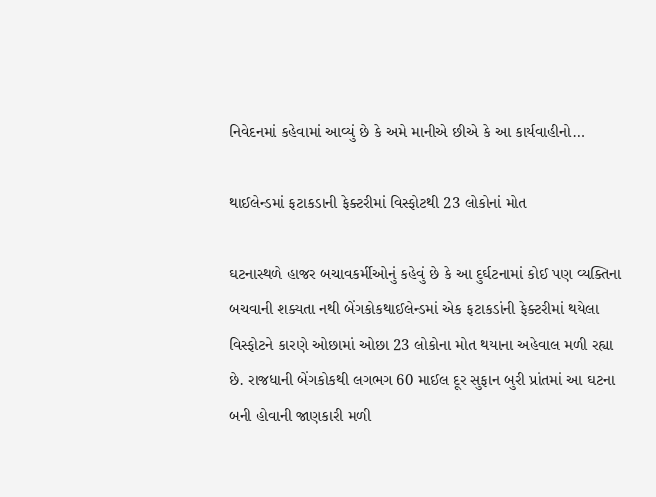નિવેદનમાં કહેવામાં આવ્યું છે કે અમે માનીએ છીએ કે આ કાર્યવાહીનો…

થાઈલેન્ડમાં ફટાકડાની ફેક્ટરીમાં વિસ્ફોટથી 23 લોકોનાં મોત

ઘટનાસ્થળે હાજર બચાવકર્મીઓનું કહેવું છે કે આ દુર્ઘટનામાં કોઈ પણ વ્યક્તિના બચવાની શક્યતા નથી બેંગકોકથાઈલેન્ડમાં એક ફટાકડાંની ફેક્ટરીમાં થયેલા વિસ્ફોટને કારણે ઓછામાં ઓછા 23 લોકોના મોત થયાના અહેવાલ મળી રહ્યા છે. રાજધાની બેંગકોકથી લગભગ 60 માઈલ દૂર સુફાન બુરી પ્રાંતમાં આ ઘટના બની હોવાની જાણકારી મળી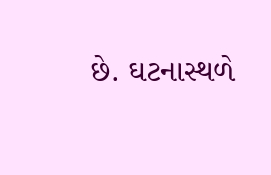છે. ઘટનાસ્થળે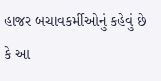હાજર બચાવકર્મીઓનું કહેવું છે કે આ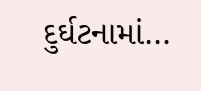દુર્ઘટનામાં…